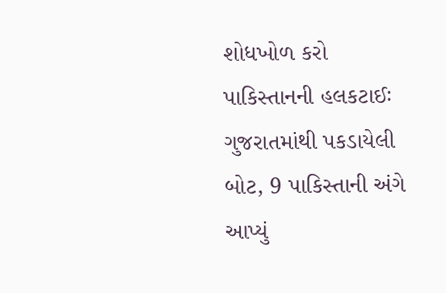શોધખોળ કરો
પાકિસ્તાનની હલકટાઈઃ ગુજરાતમાંથી પકડાયેલી બોટ, 9 પાકિસ્તાની અંગે આપ્યું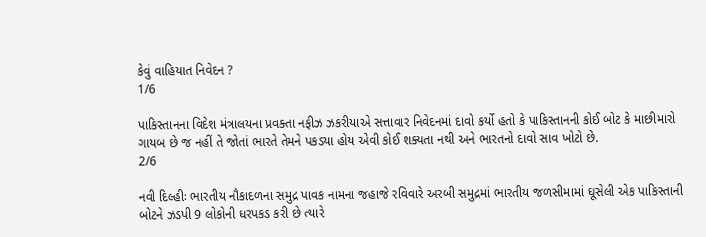કેવું વાહિયાત નિવેદન ?
1/6

પાકિસ્તાનના વિદેશ મંત્રાલયના પ્રવક્તા નફીઝ ઝકરીયાએ સત્તાવાર નિવેદનમાં દાવો કર્યો હતો કે પાકિસ્તાનની કોઈ બોટ કે માછીમારો ગાયબ છે જ નહીં તે જોતાં ભારતે તેમને પકડ્યા હોય એવી કોઈ શક્યતા નથી અને ભારતનો દાવો સાવ ખોટો છે.
2/6

નવી દિલ્હીઃ ભારતીય નૌકાદળના સમુદ્ર પાવક નામના જહાજે રવિવારે અરબી સમુદ્રમાં ભારતીય જળસીમામાં ઘૂસેલી એક પાકિસ્તાની બોટને ઝડપી 9 લોકોની ધરપકડ કરી છે ત્યારે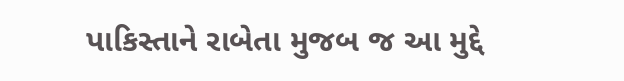પાકિસ્તાને રાબેતા મુજબ જ આ મુદ્દે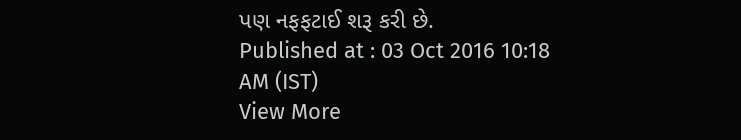પણ નફફટાઈ શરૂ કરી છે.
Published at : 03 Oct 2016 10:18 AM (IST)
View More